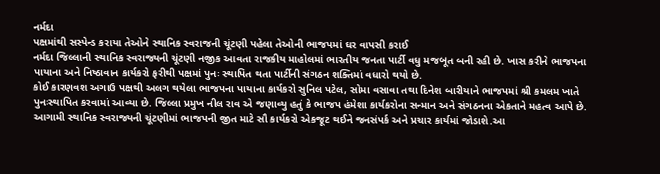નર્મદા
પક્ષમાંથી સસ્પેન્ડ કરાયા તેઓને સ્થાનિક સ્વરાજની ચૂંટણી પહેલા તેઓની ભાજપમાં ઘર વાપસી કરાઈ
નર્મદા જિલ્લાની સ્થાનિક સ્વરાજ્યની ચૂંટણી નજીક આવતા રાજકીય માહોલમાં ભારતીય જનતા પાર્ટી વધુ મજબૂત બની રહી છે. ખાસ કરીને ભાજપના પાયાના અને નિષ્ઠાવાન કાર્યકરો ફરીથી પક્ષમાં પુનઃ સ્થાપિત થતા પાર્ટીની સંગઠન શક્તિમાં વધારો થયો છે.
કોઈ કારણવશ અગાઉ પક્ષથી અલગ થયેલા ભાજપના પાયાના કાર્યકરો સુનિલ પટેલ, સોમા વસાવા તથા દિનેશ બારીયાને ભાજપમાં શ્રી કમલમ ખાતે પુનઃસ્થાપિત કરવામાં આવ્યા છે. જિલ્લા પ્રમુખ નીલ રાવ એ જણાવ્યુ હતું કે ભાજપ હંમેશા કાર્યકરોના સન્માન અને સંગઠનના એકતાને મહત્વ આપે છે. આગામી સ્થાનિક સ્વરાજ્યની ચૂંટણીમાં ભાજપની જીત માટે સૌ કાર્યકરો એકજૂટ થઈને જનસંપર્ક અને પ્રચાર કાર્યમાં જોડાશે.આ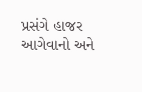પ્રસંગે હાજર આગેવાનો અને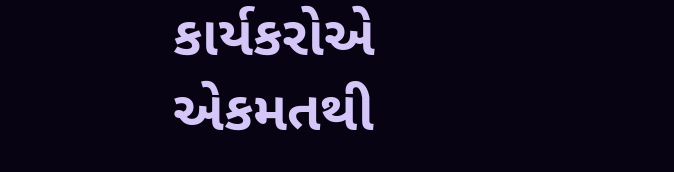કાર્યકરોએ એકમતથી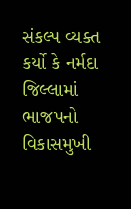સંકલ્પ વ્યક્ત કર્યો કે નર્મદા જિલ્લામાં ભાજપનો વિકાસમુખી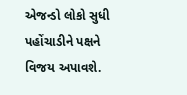એજન્ડો લોકો સુધી પહોંચાડીને પક્ષને વિજય અપાવશે.